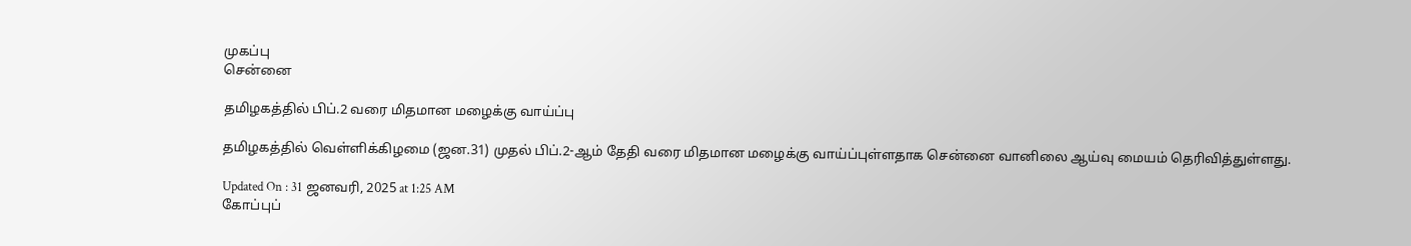முகப்பு
சென்னை

தமிழகத்தில் பிப்.2 வரை மிதமான மழைக்கு வாய்ப்பு

தமிழகத்தில் வெள்ளிக்கிழமை (ஜன.31) முதல் பிப்.2-ஆம் தேதி வரை மிதமான மழைக்கு வாய்ப்புள்ளதாக சென்னை வானிலை ஆய்வு மையம் தெரிவித்துள்ளது.

Updated On : 31 ஜனவரி, 2025 at 1:25 AM
கோப்புப்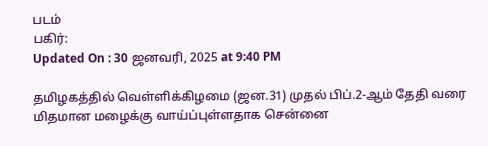படம்
பகிர்:
Updated On : 30 ஜனவரி, 2025 at 9:40 PM

தமிழகத்தில் வெள்ளிக்கிழமை (ஜன.31) முதல் பிப்.2-ஆம் தேதி வரை மிதமான மழைக்கு வாய்ப்புள்ளதாக சென்னை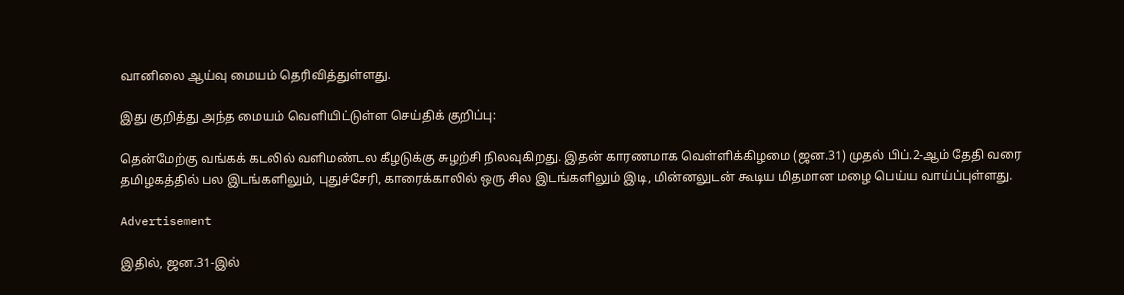வானிலை ஆய்வு மையம் தெரிவித்துள்ளது.

இது குறித்து அந்த மையம் வெளியிட்டுள்ள செய்திக் குறிப்பு:

தென்மேற்கு வங்கக் கடலில் வளிமண்டல கீழடுக்கு சுழற்சி நிலவுகிறது. இதன் காரணமாக வெள்ளிக்கிழமை (ஜன.31) முதல் பிப்.2-ஆம் தேதி வரை தமிழகத்தில் பல இடங்களிலும், புதுச்சேரி, காரைக்காலில் ஒரு சில இடங்களிலும் இடி, மின்னலுடன் கூடிய மிதமான மழை பெய்ய வாய்ப்புள்ளது.

Advertisement

இதில், ஜன.31-இல்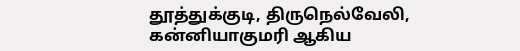தூத்துக்குடி, திருநெல்வேலி, கன்னியாகுமரி ஆகிய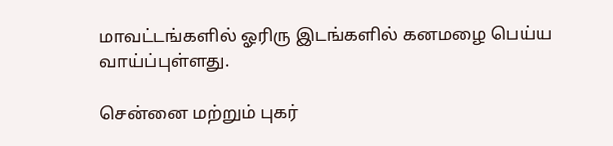மாவட்டங்களில் ஓரிரு இடங்களில் கனமழை பெய்ய வாய்ப்புள்ளது.

சென்னை மற்றும் புகர்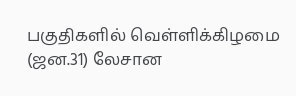பகுதிகளில் வெள்ளிக்கிழமை (ஜன.31) லேசான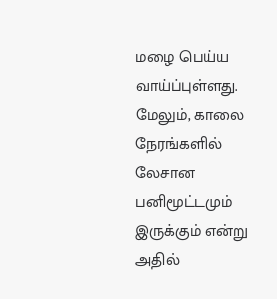மழை பெய்ய வாய்ப்புள்ளது. மேலும், காலை நேரங்களில் லேசான பனிமூட்டமும் இருக்கும் என்று அதில்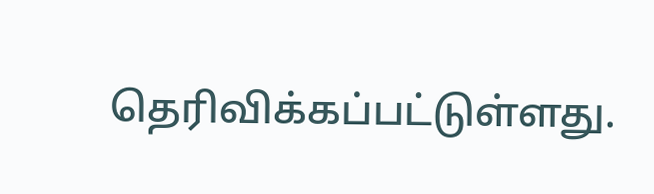தெரிவிக்கப்பட்டுள்ளது.